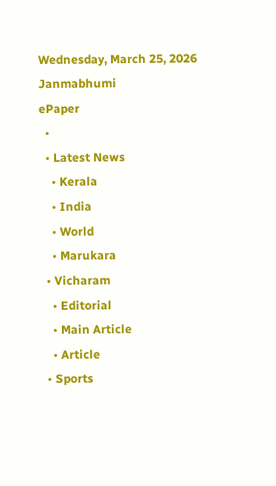Wednesday, March 25, 2026
Janmabhumi
ePaper
  •
  • Latest News
    • Kerala
    • India
    • World
    • Marukara
  • Vicharam
    • Editorial
    • Main Article
    • Article
  • Sports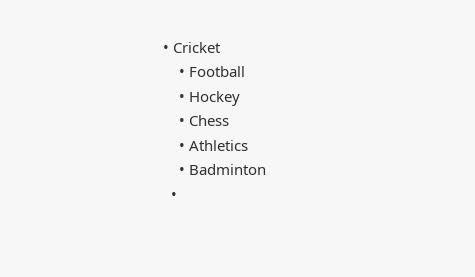• Cricket
    • Football
    • Hockey
    • Chess
    • Athletics
    • Badminton
  •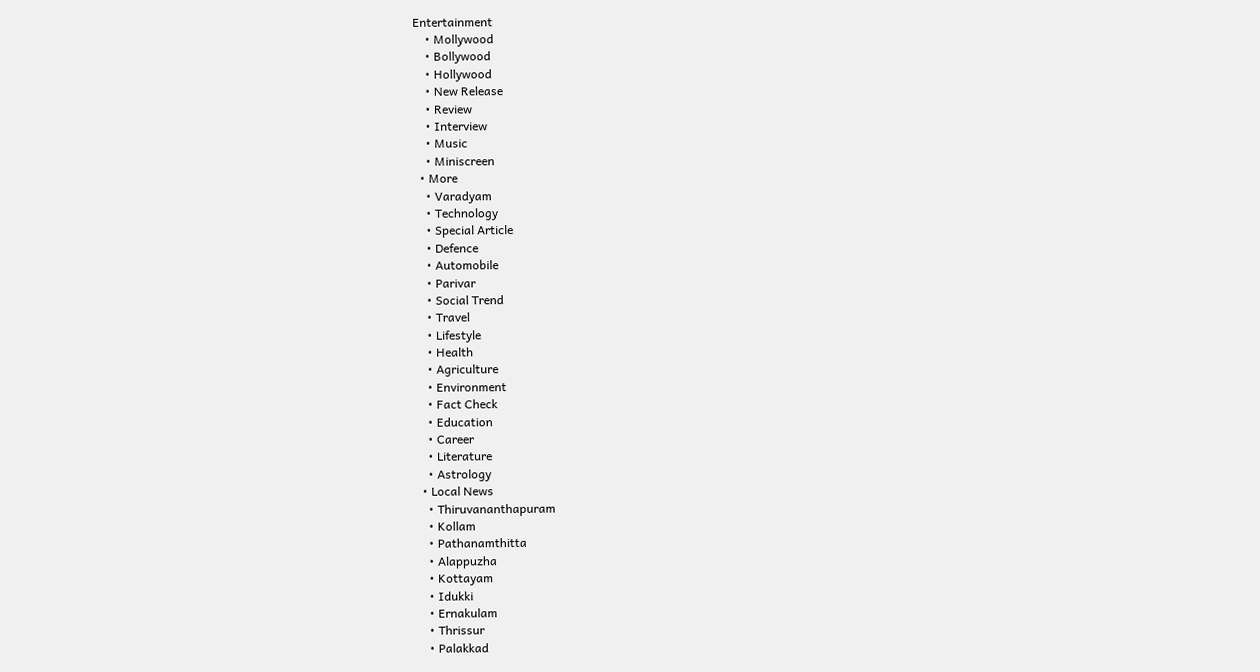Entertainment
    • Mollywood
    • Bollywood
    • Hollywood
    • New Release
    • Review
    • Interview
    • Music
    • Miniscreen
  • More
    • Varadyam
    • Technology
    • Special Article
    • Defence
    • Automobile
    • Parivar
    • Social Trend
    • Travel
    • Lifestyle
    • Health
    • Agriculture
    • Environment
    • Fact Check
    • Education
    • Career
    • Literature
    • Astrology
  • Local News
    • Thiruvananthapuram
    • Kollam
    • Pathanamthitta
    • Alappuzha
    • Kottayam
    • Idukki
    • Ernakulam
    • Thrissur
    • Palakkad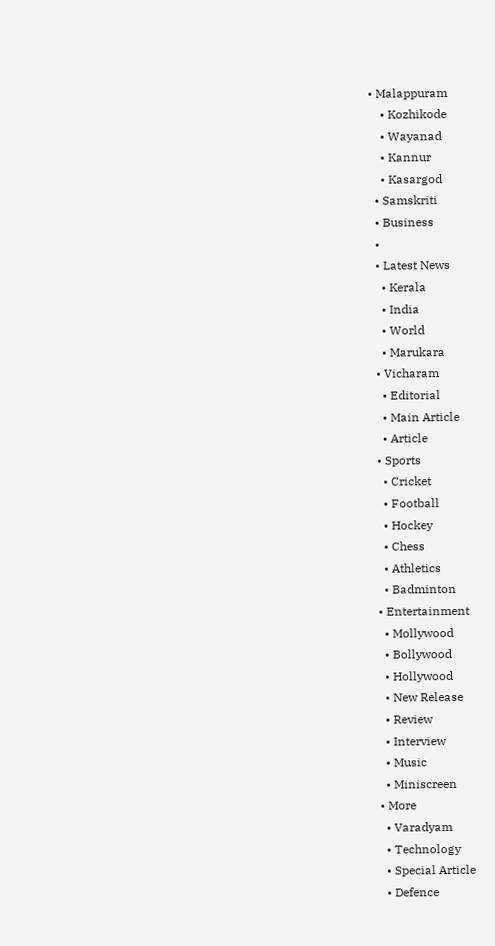• Malappuram
    • Kozhikode
    • Wayanad
    • Kannur
    • Kasargod
  • Samskriti
  • Business
  •
  • Latest News
    • Kerala
    • India
    • World
    • Marukara
  • Vicharam
    • Editorial
    • Main Article
    • Article
  • Sports
    • Cricket
    • Football
    • Hockey
    • Chess
    • Athletics
    • Badminton
  • Entertainment
    • Mollywood
    • Bollywood
    • Hollywood
    • New Release
    • Review
    • Interview
    • Music
    • Miniscreen
  • More
    • Varadyam
    • Technology
    • Special Article
    • Defence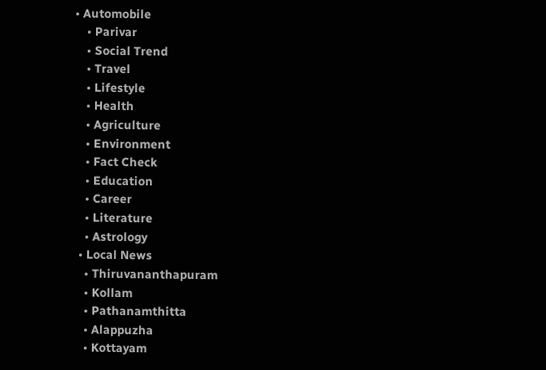• Automobile
    • Parivar
    • Social Trend
    • Travel
    • Lifestyle
    • Health
    • Agriculture
    • Environment
    • Fact Check
    • Education
    • Career
    • Literature
    • Astrology
  • Local News
    • Thiruvananthapuram
    • Kollam
    • Pathanamthitta
    • Alappuzha
    • Kottayam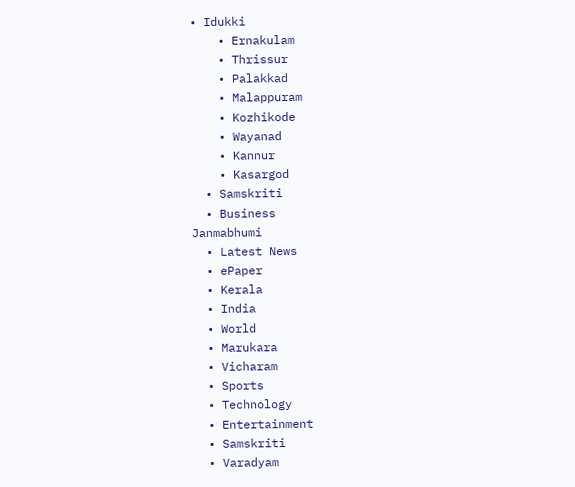• Idukki
    • Ernakulam
    • Thrissur
    • Palakkad
    • Malappuram
    • Kozhikode
    • Wayanad
    • Kannur
    • Kasargod
  • Samskriti
  • Business
Janmabhumi
  • Latest News
  • ePaper
  • Kerala
  • India
  • World
  • Marukara
  • Vicharam
  • Sports
  • Technology
  • Entertainment
  • Samskriti
  • Varadyam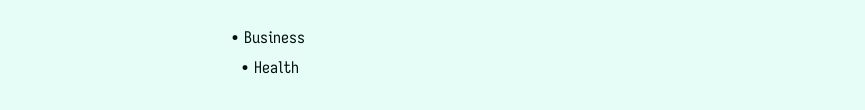• Business
  • Health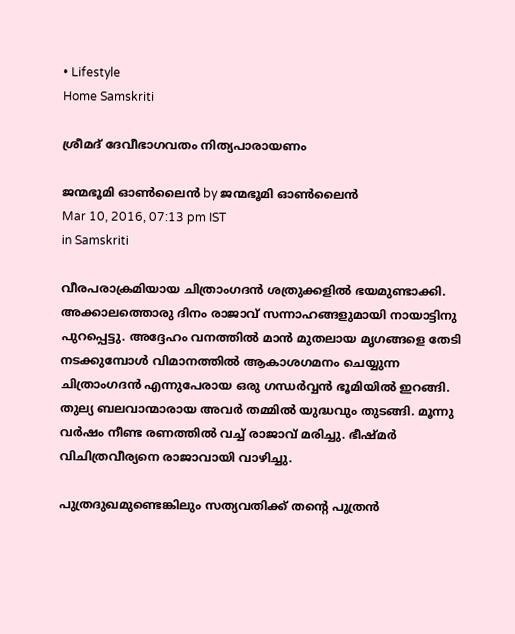• Lifestyle
Home Samskriti

ശ്രീമദ് ദേവീഭാഗവതം നിത്യപാരായണം

ജന്മഭൂമി ഓണ്‍ലൈന്‍ by ജന്മഭൂമി ഓണ്‍ലൈന്‍
Mar 10, 2016, 07:13 pm IST
in Samskriti

വീരപരാക്രമിയായ ചിത്രാംഗദന്‍ ശത്രുക്കളില്‍ ഭയമുണ്ടാക്കി. അക്കാലത്തൊരു ദിനം രാജാവ് സന്നാഹങ്ങളുമായി നായാട്ടിനു പുറപ്പെട്ടു. അദ്ദേഹം വനത്തില്‍ മാന്‍ മുതലായ മൃഗങ്ങളെ തേടി നടക്കുമ്പോള്‍ വിമാനത്തില്‍ ആകാശഗമനം ചെയ്യുന്ന ചിത്രാംഗദന്‍ എന്നുപേരായ ഒരു ഗന്ധര്‍വ്വന്‍ ഭൂമിയില്‍ ഇറങ്ങി. തുല്യ ബലവാന്മാരായ അവര്‍ തമ്മില്‍ യുദ്ധവും തുടങ്ങി. മൂന്നു വര്‍ഷം നീണ്ട രണത്തില്‍ വച്ച് രാജാവ് മരിച്ചു. ഭീഷ്മര്‍ വിചിത്രവീര്യനെ രാജാവായി വാഴിച്ചു.

പുത്രദുഖമുണ്ടെങ്കിലും സത്യവതിക്ക് തന്റെ പുത്രന്‍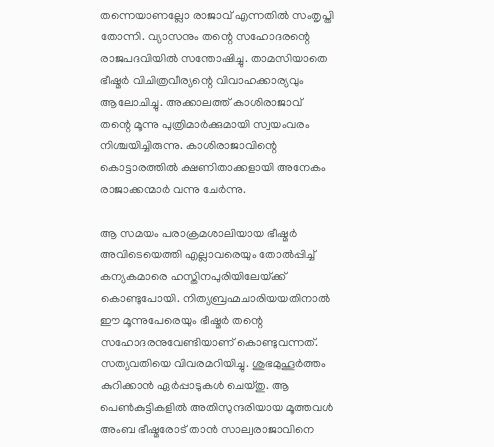തന്നെയാണല്ലോ രാജാവ് എന്നതില്‍ സംതൃപ്തി തോന്നി. വ്യാസനും തന്റെ സഹോദരന്റെ രാജപദവിയില്‍ സന്തോഷിച്ചു. താമസിയാതെ ഭീഷ്മര്‍ വിചിത്രവീര്യന്റെ വിവാഹക്കാര്യവും ആലോചിച്ചു. അക്കാലത്ത് കാശിരാജാവ് തന്റെ മൂന്നു പുത്രിമാര്‍ക്കുമായി സ്വയംവരം നിശ്ചയിച്ചിരുന്നു. കാശിരാജാവിന്റെ കൊട്ടാരത്തില്‍ ക്ഷണിതാക്കളായി അനേകം രാജാക്കന്മാര്‍ വന്നു ചേര്‍ന്നു.

ആ സമയം പരാക്രമശാലിയായ ഭീഷ്മര്‍ അവിടെയെത്തി എല്ലാവരെയും തോല്‍പ്പിച്ച് കന്യകമാരെ ഹസ്തിനപുരിയിലേയ്‌ക്ക് കൊണ്ടുപോയി. നിത്യബ്രഹ്മചാരിയയതിനാല്‍ ഈ മൂന്നുപേരെയും ഭീഷ്മര്‍ തന്റെ സഹോദരനുവേണ്ടിയാണ് കൊണ്ടുവന്നത്. സത്യവതിയെ വിവരമറിയിച്ചു. ശുഭമുഹൂര്‍ത്തം കുറിക്കാന്‍ ഏര്‍പ്പാടുകള്‍ ചെയ്തു. ആ പെണ്‍കുട്ടികളില്‍ അതിസുന്ദരിയായ മൂത്തവള്‍ അംബ ഭീഷ്മരോട് താന്‍ സാല്വരാജാവിനെ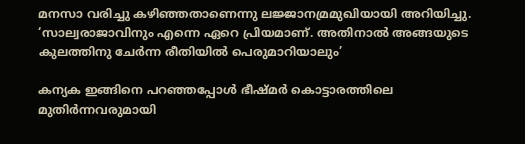മനസാ വരിച്ചു കഴിഞ്ഞതാണെന്നു ലജ്ജാനമ്രമുഖിയായി അറിയിച്ചു. ‘സാല്വരാജാവിനും എന്നെ ഏറെ പ്രിയമാണ്. അതിനാല്‍ അങ്ങയുടെ കുലത്തിനു ചേര്‍ന്ന രീതിയില്‍ പെരുമാറിയാലും’

കന്യക ഇങ്ങിനെ പറഞ്ഞപ്പോള്‍ ഭീഷ്മര്‍ കൊട്ടാരത്തിലെ മുതിര്‍ന്നവരുമായി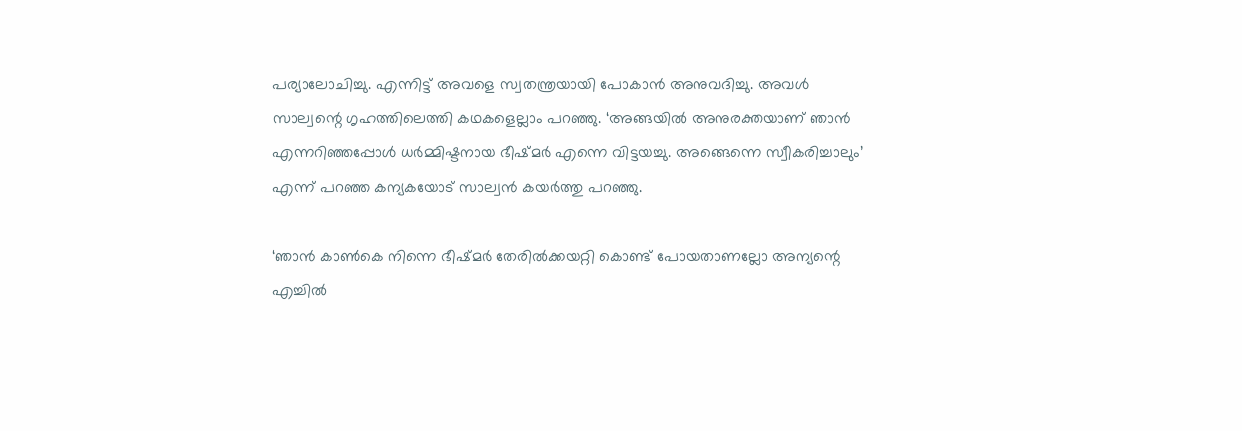പര്യാലോചിച്ചു. എന്നിട്ട് അവളെ സ്വതന്ത്രയായി പോകാന്‍ അനുവദിച്ചു. അവള്‍ സാല്വന്റെ ഗൃഹത്തിലെത്തി കഥകളെല്ലാം പറഞ്ഞു. ‘അങ്ങയില്‍ അനുരക്തയാണ് ഞാന്‍ എന്നറിഞ്ഞപ്പോള്‍ ധര്‍മ്മിഷ്ടനായ ഭീഷ്മര്‍ എന്നെ വിട്ടയച്ചു. അങ്ങെന്നെ സ്വീകരിച്ചാലും’ എന്ന് പറഞ്ഞ കന്യകയോട് സാല്വന്‍ കയര്‍ത്തു പറഞ്ഞു.

‘ഞാന്‍ കാണ്‍കെ നിന്നെ ഭീഷ്മര്‍ തേരില്‍ക്കയറ്റി കൊണ്ട് പോയതാണല്ലോ അന്യന്റെ എച്ചില്‍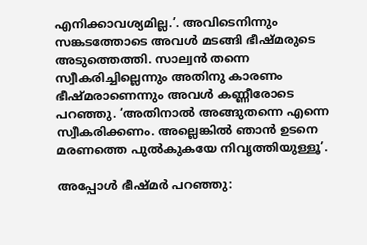എനിക്കാവശ്യമില്ല.’. അവിടെനിന്നും സങ്കടത്തോടെ അവള്‍ മടങ്ങി ഭീഷ്മരുടെ അടുത്തെത്തി. സാല്വന്‍ തന്നെ സ്വീകരിച്ചില്ലെന്നും അതിനു കാരണം ഭീഷ്മരാണെന്നും അവള്‍ കണ്ണീരോടെ പറഞ്ഞു. ‘അതിനാല്‍ അങ്ങുതന്നെ എന്നെ സ്വീകരിക്കണം. അല്ലെങ്കില്‍ ഞാന്‍ ഉടനെ മരണത്തെ പുല്‍കുകയേ നിവൃത്തിയുള്ളൂ’.

അപ്പോള്‍ ഭീഷ്മര്‍ പറഞ്ഞു: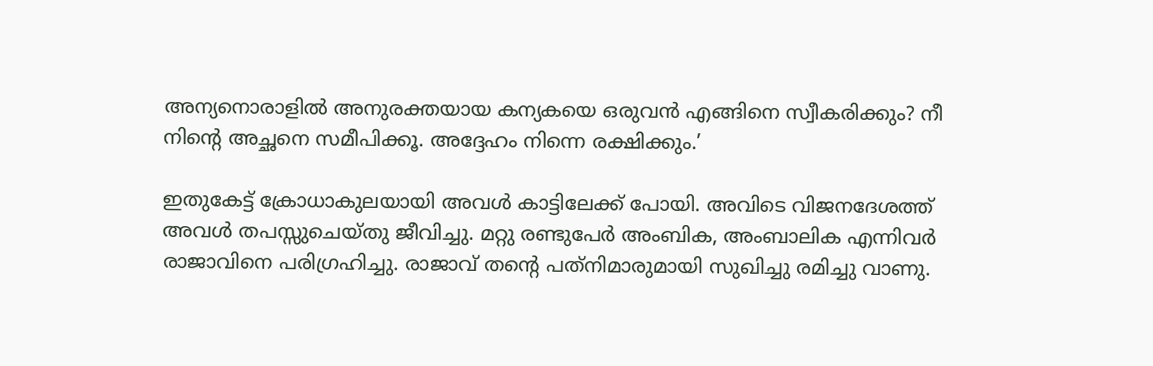അന്യനൊരാളില്‍ അനുരക്തയായ കന്യകയെ ഒരുവന്‍ എങ്ങിനെ സ്വീകരിക്കും? നീ നിന്റെ അച്ഛനെ സമീപിക്കൂ. അദ്ദേഹം നിന്നെ രക്ഷിക്കും.’

ഇതുകേട്ട് ക്രോധാകുലയായി അവള്‍ കാട്ടിലേക്ക് പോയി. അവിടെ വിജനദേശത്ത് അവള്‍ തപസ്സുചെയ്തു ജീവിച്ചു. മറ്റു രണ്ടുപേര്‍ അംബിക, അംബാലിക എന്നിവര്‍ രാജാവിനെ പരിഗ്രഹിച്ചു. രാജാവ് തന്റെ പത്‌നിമാരുമായി സുഖിച്ചു രമിച്ചു വാണു.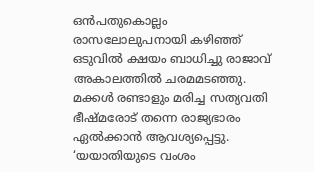ഒന്‍പതുകൊല്ലം രാസലോലുപനായി കഴിഞ്ഞ് ഒടുവില്‍ ക്ഷയം ബാധിച്ചു രാജാവ് അകാലത്തില്‍ ചരമമടഞ്ഞു. മക്കള്‍ രണ്ടാളും മരിച്ച സത്യവതി ഭീഷ്മരോട് തന്നെ രാജ്യഭാരം ഏല്‍ക്കാന്‍ ആവശ്യപ്പെട്ടു. ‘യയാതിയുടെ വംശം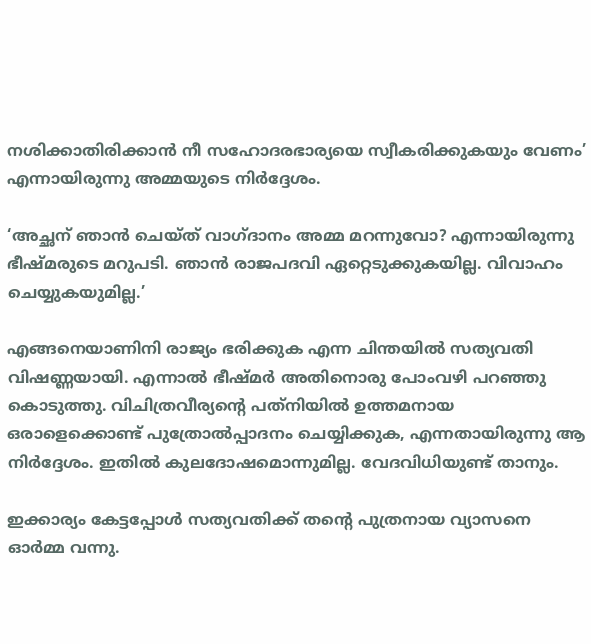നശിക്കാതിരിക്കാന്‍ നീ സഹോദരഭാര്യയെ സ്വീകരിക്കുകയും വേണം’ എന്നായിരുന്നു അമ്മയുടെ നിര്‍ദ്ദേശം.

‘അച്ഛന് ഞാന്‍ ചെയ്ത് വാഗ്ദാനം അമ്മ മറന്നുവോ? എന്നായിരുന്നു ഭീഷ്മരുടെ മറുപടി. ഞാന്‍ രാജപദവി ഏറ്റെടുക്കുകയില്ല. വിവാഹം ചെയ്യുകയുമില്ല.’

എങ്ങനെയാണിനി രാജ്യം ഭരിക്കുക എന്ന ചിന്തയില്‍ സത്യവതി വിഷണ്ണയായി. എന്നാല്‍ ഭീഷ്മര്‍ അതിനൊരു പോംവഴി പറഞ്ഞു കൊടുത്തു. വിചിത്രവീര്യന്റെ പത്‌നിയില്‍ ഉത്തമനായ ഒരാളെക്കൊണ്ട് പുത്രോല്‍പ്പാദനം ചെയ്യിക്കുക, എന്നതായിരുന്നു ആ നിര്‍ദ്ദേശം. ഇതില്‍ കുലദോഷമൊന്നുമില്ല. വേദവിധിയുണ്ട് താനും.

ഇക്കാര്യം കേട്ടപ്പോള്‍ സത്യവതിക്ക് തന്റെ പുത്രനായ വ്യാസനെ ഓര്‍മ്മ വന്നു.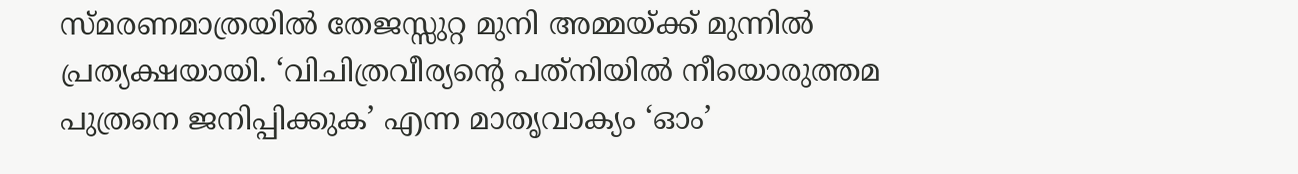സ്മരണമാത്രയില്‍ തേജസ്സുറ്റ മുനി അമ്മയ്‌ക്ക് മുന്നില്‍ പ്രത്യക്ഷയായി. ‘വിചിത്രവീര്യന്റെ പത്‌നിയില്‍ നീയൊരുത്തമ പുത്രനെ ജനിപ്പിക്കുക’ എന്ന മാതൃവാക്യം ‘ഓം’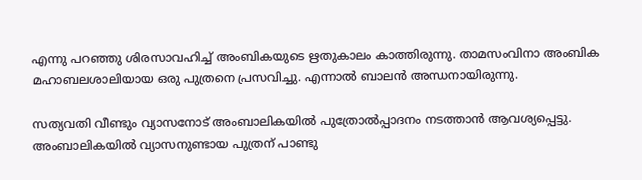എന്നു പറഞ്ഞു ശിരസാവഹിച്ച് അംബികയുടെ ഋതുകാലം കാത്തിരുന്നു. താമസംവിനാ അംബിക മഹാബലശാലിയായ ഒരു പുത്രനെ പ്രസവിച്ചു. എന്നാല്‍ ബാലന്‍ അന്ധനായിരുന്നു.

സത്യവതി വീണ്ടും വ്യാസനോട് അംബാലികയില്‍ പുത്രോല്‍പ്പാദനം നടത്താന്‍ ആവശ്യപ്പെട്ടു. അംബാലികയില്‍ വ്യാസനുണ്ടായ പുത്രന് പാണ്ടു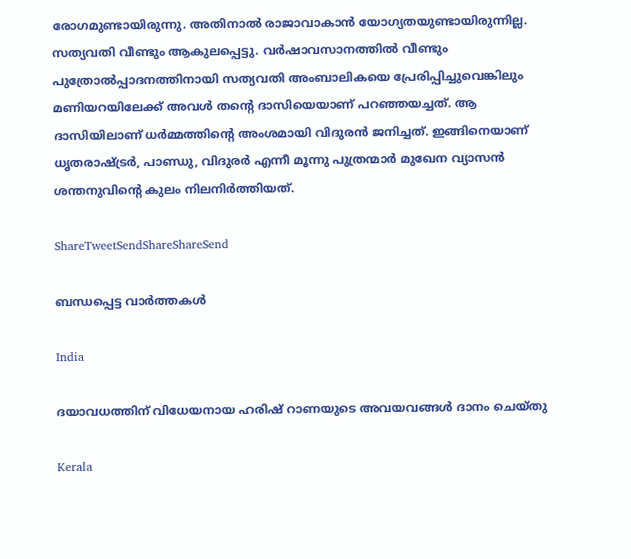രോഗമുണ്ടായിരുന്നു. അതിനാല്‍ രാജാവാകാന്‍ യോഗ്യതയുണ്ടായിരുന്നില്ല. സത്യവതി വീണ്ടും ആകുലപ്പെട്ടു. വര്‍ഷാവസാനത്തില്‍ വീണ്ടും പുത്രോല്‍പ്പാദനത്തിനായി സത്യവതി അംബാലികയെ പ്രേരിപ്പിച്ചുവെങ്കിലും മണിയറയിലേക്ക് അവള്‍ തന്റെ ദാസിയെയാണ് പറഞ്ഞയച്ചത്. ആ ദാസിയിലാണ് ധര്‍മ്മത്തിന്റെ അംശമായി വിദുരന്‍ ജനിച്ചത്. ഇങ്ങിനെയാണ് ധൃതരാഷ്‌ട്രര്‍, പാണ്ഡു, വിദുരര്‍ എന്നീ മൂന്നു പുത്രന്മാര്‍ മുഖേന വ്യാസന്‍ ശന്തനുവിന്റെ കുലം നിലനിര്‍ത്തിയത്.

ShareTweetSendShareShareSend

ബന്ധപ്പെട്ട വാര്‍ത്തകള്‍

India

ദയാവധത്തിന് വിധേയനായ ഹരിഷ് റാണയുടെ അവയവങ്ങള്‍ ദാനം ചെയ്തു

Kerala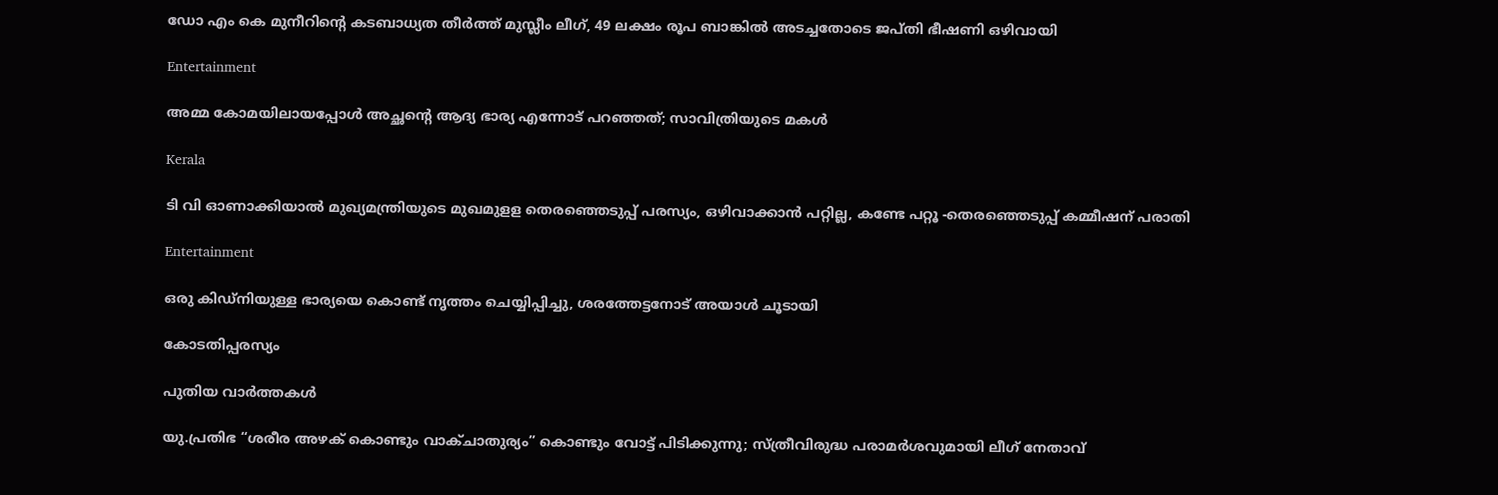ഡോ എം കെ മുനീറിന്റെ കടബാധ്യത തീര്‍ത്ത് മുസ്ലീം ലീഗ്, 49 ലക്ഷം രൂപ ബാങ്കില്‍ അടച്ചതോടെ ജപ്തി ഭീഷണി ഒഴിവായി

Entertainment

അമ്മ കോമയിലായപ്പോൾ അച്ഛന്റെ ആദ്യ ഭാര്യ എന്നോട് പറഞ്ഞത്; സാവിത്രിയുടെ മകൾ

Kerala

ടി വി ഓണാക്കിയാല്‍ മുഖ്യമന്ത്രിയുടെ മുഖമുളള തെരഞ്ഞെടുപ്പ് പരസ്യം, ഒഴിവാക്കാന്‍ പറ്റില്ല, കണ്ടേ പറ്റൂ -തെരഞ്ഞെടുപ്പ് കമ്മീഷന് പരാതി

Entertainment

ഒരു കിഡ്നിയുള്ള ഭാര്യയെ കൊണ്ട് നൃത്തം ചെയ്യിപ്പിച്ചു, ശരത്തേട്ടനോട് അയാൾ ചൂടായി

കോടതിപ്പരസ്യം

പുതിയ വാര്‍ത്തകള്‍

യു.പ്രതിഭ “ശരീര അഴക് കൊണ്ടും വാക്ചാതുര്യം” കൊണ്ടും വോട്ട് പിടിക്കുന്നു; സ്ത്രീവിരുദ്ധ പരാമർശവുമായി ലീഗ് നേതാവ്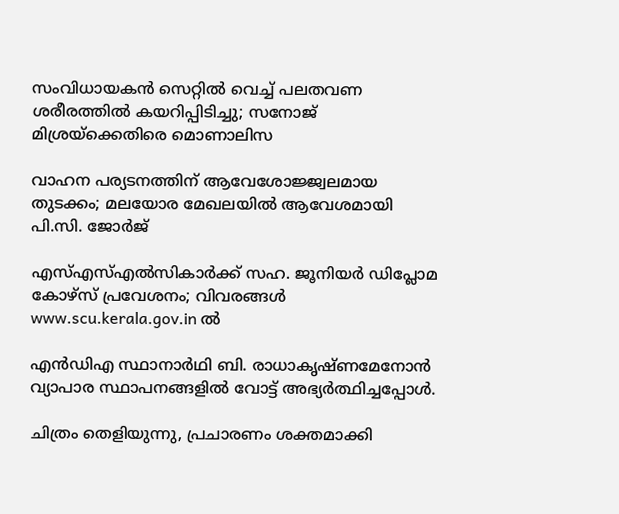സംവിധായകൻ സെറ്റിൽ വെച്ച് പലതവണ ശരീരത്തിൽ കയറിപ്പിടിച്ചു; സനോജ് മിശ്രയ്‌ക്കെതിരെ മൊണാലിസ

വാഹന പര്യടനത്തിന് ആവേശോജ്ജ്വലമായ തുടക്കം; മലയോര മേഖലയില്‍ ആവേശമായി പി.സി. ജോര്‍ജ്

എസ്എസ്എല്‍സികാര്‍ക്ക് സഹ. ജൂനിയര്‍ ഡിപ്ലോമ കോഴ്‌സ് പ്രവേശനം; വിവരങ്ങള്‍ www.scu.kerala.gov.in ല്‍

എന്‍ഡിഎ സ്ഥാനാര്‍ഥി ബി. രാധാകൃഷ്ണമേനോന്‍ വ്യാപാര സ്ഥാപനങ്ങളില്‍ വോട്ട് അഭ്യര്‍ത്ഥിച്ചപ്പോള്‍.

ചിത്രം തെളിയുന്നു, പ്രചാരണം ശക്തമാക്കി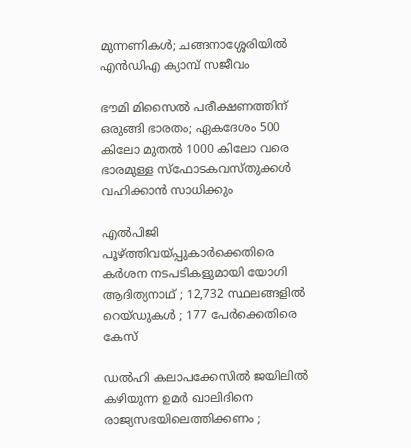മുന്നണികള്‍; ചങ്ങനാശ്ശേരിയില്‍ എന്‍ഡിഎ ക്യാമ്പ് സജീവം

ഭൗമി മിസൈല്‍ പരീക്ഷണത്തിന് ഒരുങ്ങി ഭാരതം; ഏകദേശം 500 കിലോ മുതല്‍ 1000 കിലോ വരെ ഭാരമുള്ള സ്ഫോടകവസ്തുക്കള്‍ വഹിക്കാന്‍ സാധിക്കും

എൽപിജി പൂഴ്‌ത്തിവയ്‌പ്പുകാർക്കെതിരെ കർശന നടപടികളുമായി യോഗി ആദിത്യനാഥ് ; 12,732 സ്ഥലങ്ങളിൽ റെയ്ഡുകൾ ; 177 പേർക്കെതിരെ കേസ്

ഡൽഹി കലാപക്കേസിൽ ജയിലിൽ കഴിയുന്ന ഉമർ ഖാലിദിനെ രാജ്യസഭയിലെത്തിക്കണം ;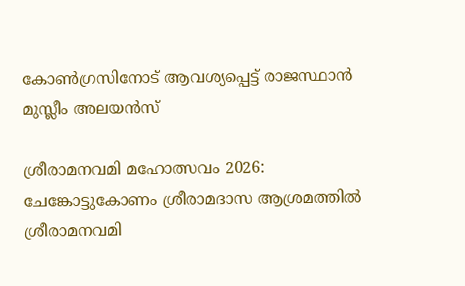കോൺഗ്രസിനോട് ആവശ്യപ്പെട്ട് രാജസ്ഥാൻ മുസ്ലീം അലയൻസ്

ശ്രീരാമനവമി മഹോത്സവം 2026: ചേങ്കോട്ടുകോണം ശ്രീരാമദാസ ആശ്രമത്തില്‍ ശ്രീരാമനവമി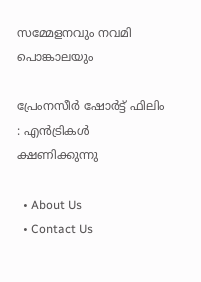സമ്മേളനവും നവമി പൊങ്കാലയും

പ്രേംനസീർ ഷോർട്ട് ഫിലിം : എൻട്രികൾ ക്ഷണിക്കുന്നു

  • About Us
  • Contact Us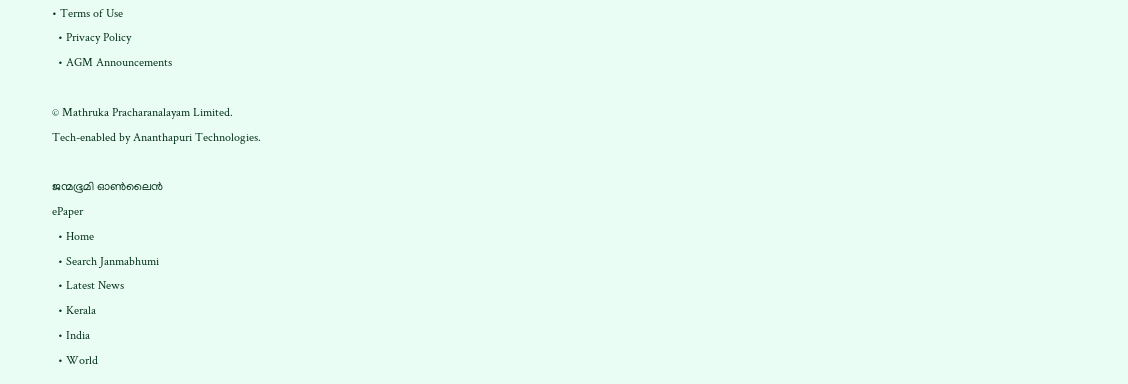• Terms of Use
  • Privacy Policy
  • AGM Announcements

© Mathruka Pracharanalayam Limited.
Tech-enabled by Ananthapuri Technologies.

ജന്മഭൂമി ഓണ്‍ലൈന്‍
ePaper
  • Home
  • Search Janmabhumi
  • Latest News
  • Kerala
  • India
  • World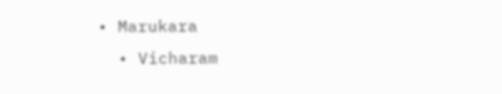• Marukara
  • Vicharam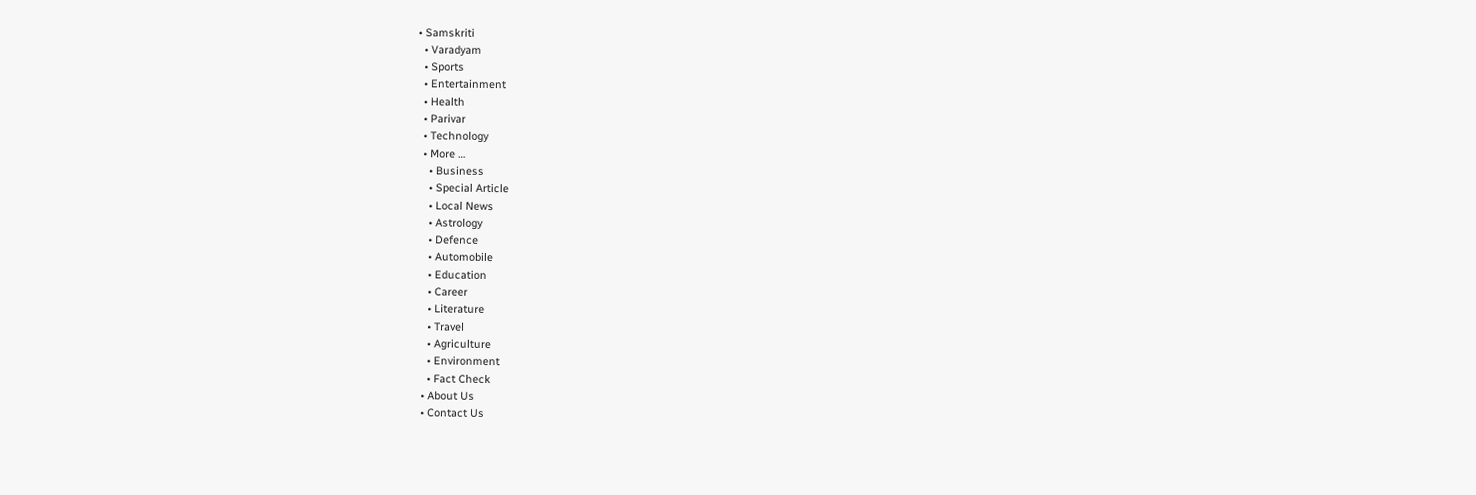• Samskriti
  • Varadyam
  • Sports
  • Entertainment
  • Health
  • Parivar
  • Technology
  • More …
    • Business
    • Special Article
    • Local News
    • Astrology
    • Defence
    • Automobile
    • Education
    • Career
    • Literature
    • Travel
    • Agriculture
    • Environment
    • Fact Check
  • About Us
  • Contact Us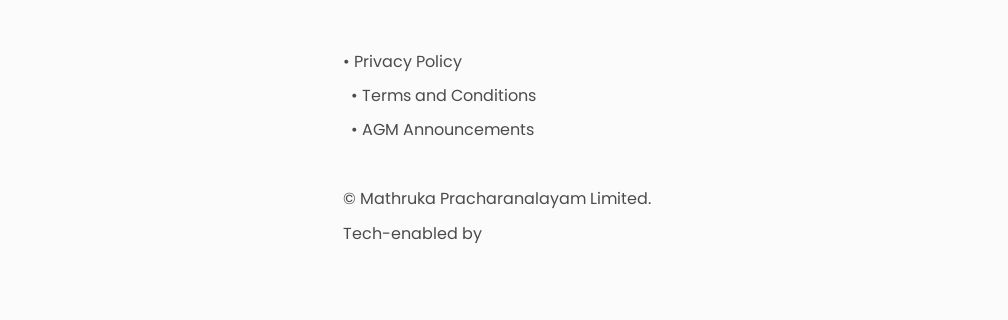• Privacy Policy
  • Terms and Conditions
  • AGM Announcements

© Mathruka Pracharanalayam Limited.
Tech-enabled by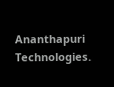Ananthapuri Technologies.